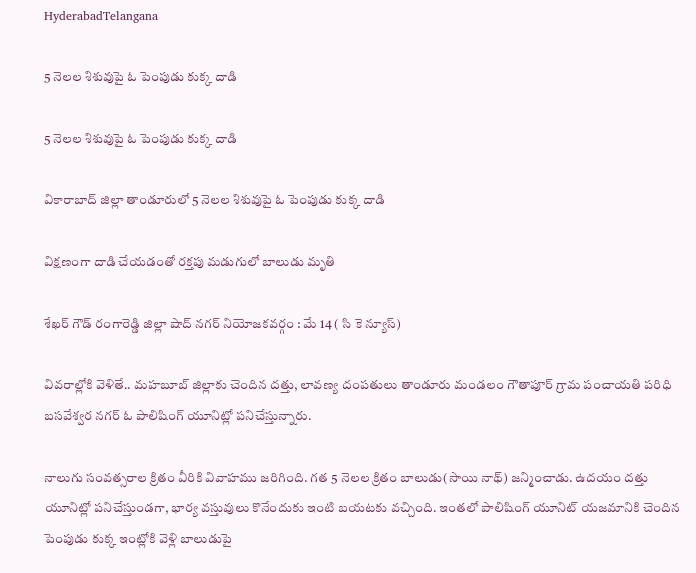HyderabadTelangana

5 నెలల శిశువుపై ఓ పెంపుడు కుక్క దాడి

5 నెలల శిశువుపై ఓ పెంపుడు కుక్క దాడి

వికారాబాద్‌ జిల్లా తాండూరులో 5 నెలల శిశువుపై ఓ పెంపుడు కుక్క దాడి

విక్షణంగా దాడి చేయడంతో రక్తపు మడుగులో బాలుడు మృతి

శేఖర్ గౌడ్ రంగారెడ్డి జిల్లా షాద్ నగర్ నియోజకవర్గం : మే 14 ( సి కె న్యూస్)

వివరాల్లోకి వెళితే.. మహబూబ్ జిల్లాకు చెందిన దత్తు, లావణ్య దంపతులు తాండూరు మండలం గౌతాపూర్ గ్రామ పంచాయతి పరిధి బసవేశ్వర నగర్ ఓ పాలిషింగ్‌ యూనిట్లో పనిచేస్తున్నారు.

నాలుగు సంవత్సరాల క్రితం వీరికి వివాహము జరిగింది. గత 5 నెలల క్రితం బాలుడు(సాయి నాథ్‌) జన్మించాడు. ఉదయం దత్తు యూనిట్లో పనిచేస్తుండగా, భార్య వస్తువులు కొనేందుకు ఇంటి బయటకు వచ్చింది. ఇంతలో పాలిషింగ్‌ యూనిట్ యజమానికి చెందిన పెంపుడు కుక్క ఇంట్లోకి వెళ్లి బాలుడుపై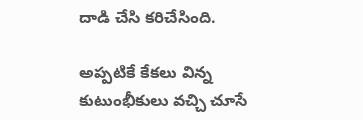దాడి చేసి కరిచేసింది.

అప్పటికే కేకలు విన్న కుటుంభీకులు వచ్చి చూసే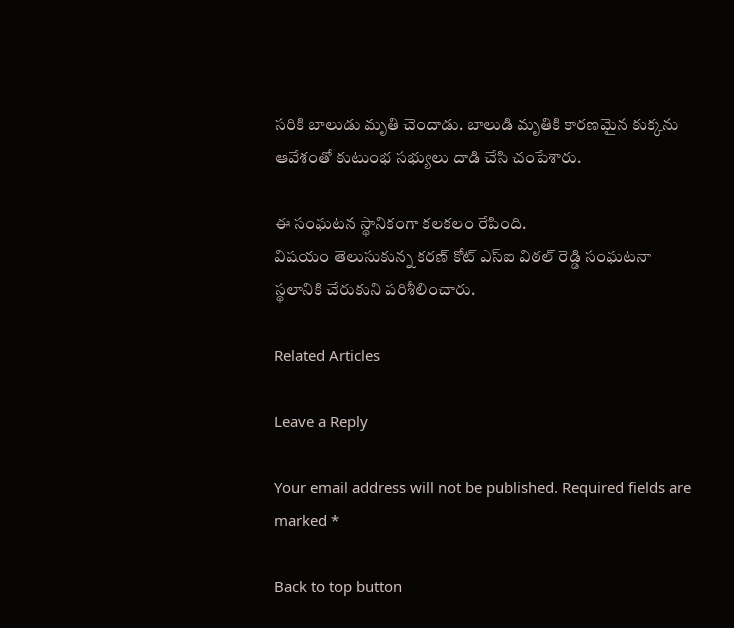సరికి బాలుడు మృతి చెందాడు. బాలుడి మృతికి కారణమైన కుక్కను ఆవేశంతో కుటుంభ సభ్యులు దాడి చేసి చంపేశారు.

ఈ సంఘటన స్థానికంగా కలకలం రేపింది.
విషయం తెలుసుకున్న కరణ్‌ కోట్‌ ఎస్ఐ విఠల్‌ రెడ్డి సంఘటనా స్థలానికి చేరుకుని పరిశీలించారు.

Related Articles

Leave a Reply

Your email address will not be published. Required fields are marked *

Back to top button